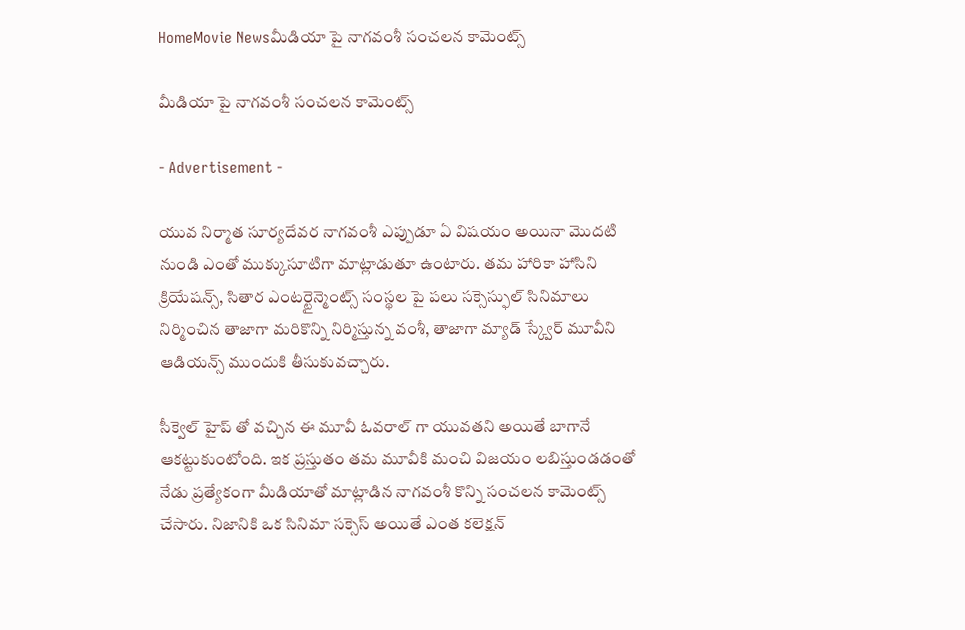HomeMovie Newsమీడియా పై నాగవంశీ సంచలన కామెంట్స్

మీడియా పై నాగవంశీ సంచలన కామెంట్స్

- Advertisement -

యువ నిర్మాత సూర్యదేవర నాగవంశీ ఎప్పుడూ ఏ విషయం అయినా మొదటి నుండి ఎంతో ముక్కుసూటిగా మాట్లాడుతూ ఉంటారు. తమ హారికా హాసిని క్రియేషన్స్, సితార ఎంటర్టైన్మెంట్స్ సంస్థల పై పలు సక్సెస్ఫుల్ సినిమాలు నిర్మించిన తాజాగా మరికొన్ని నిర్మిస్తున్న వంశీ, తాజాగా మ్యాడ్ స్క్వేర్ మూవీని ఆడియన్స్ ముందుకి తీసుకువచ్చారు.

సీక్వెల్ హైప్ తో వచ్చిన ఈ మూవీ ఓవరాల్ గా యువతని అయితే బాగానే ఆకట్టుకుంటోంది. ఇక ప్రస్తుతం తమ మూవీకి మంచి విజయం లబిస్తుండడంతో నేడు ప్రత్యేకంగా మీడియాతో మాట్లాడిన నాగవంశీ కొన్ని సంచలన కామెంట్స్ చేసారు. నిజానికి ఒక సినిమా సక్సెస్ అయితే ఎంత కలెక్షన్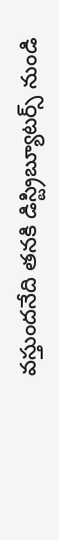వస్తుందనేది తనకి డిస్ట్రిబ్యూటర్స్ నుండి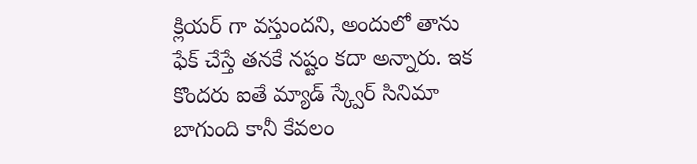క్లియర్ గా వస్తుందని, అందులో తాను ఫేక్ చేస్తే తనకే నష్టం కదా అన్నారు. ఇక కొందరు ఐతే మ్యాడ్ స్క్వేర్ సినిమా బాగుంది కానీ కేవలం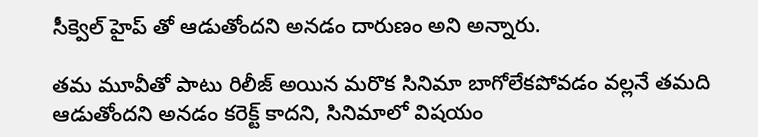సీక్వెల్ హైప్ తో ఆడుతోందని అనడం దారుణం అని అన్నారు.

తమ మూవీతో పాటు రిలీజ్ అయిన మరొక సినిమా బాగోలేకపోవడం వల్లనే తమది ఆడుతోందని అనడం కరెక్ట్ కాదని, సినిమాలో విషయం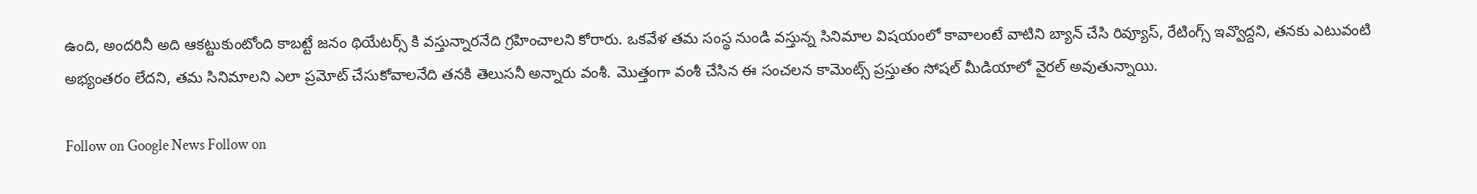ఉంది, అందరినీ అది ఆకట్టుకుంటోంది కాబట్టే జనం థియేటర్స్ కి వస్తున్నారనేది గ్రహించాలని కోరారు. ఒకవేళ తమ సంస్థ నుండి వస్తున్న సినిమాల విషయంలో కావాలంటే వాటిని బ్యాన్ చేసి రివ్యూస్, రేటింగ్స్ ఇవ్వొద్దని, తనకు ఎటువంటి అభ్యంతరం లేదని, తమ సినిమాలని ఎలా ప్రమోట్ చేసుకోవాలనేది తనకి తెలుసనీ అన్నారు వంశీ. మొత్తంగా వంశీ చేసిన ఈ సంచలన కామెంట్స్ ప్రస్తుతం సోషల్ మీడియాలో వైరల్ అవుతున్నాయి.

Follow on Google News Follow on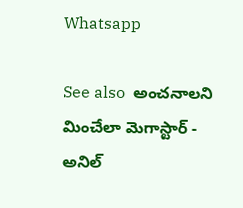Whatsapp

See also  అంచనాలని మించేలా మెగాస్టార్ - అనిల్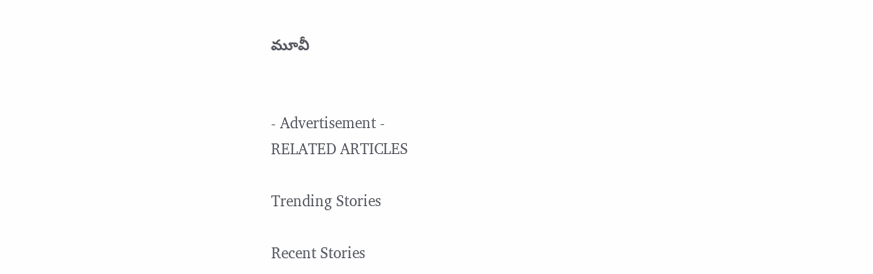మూవీ


- Advertisement -
RELATED ARTICLES

Trending Stories

Recent Stories